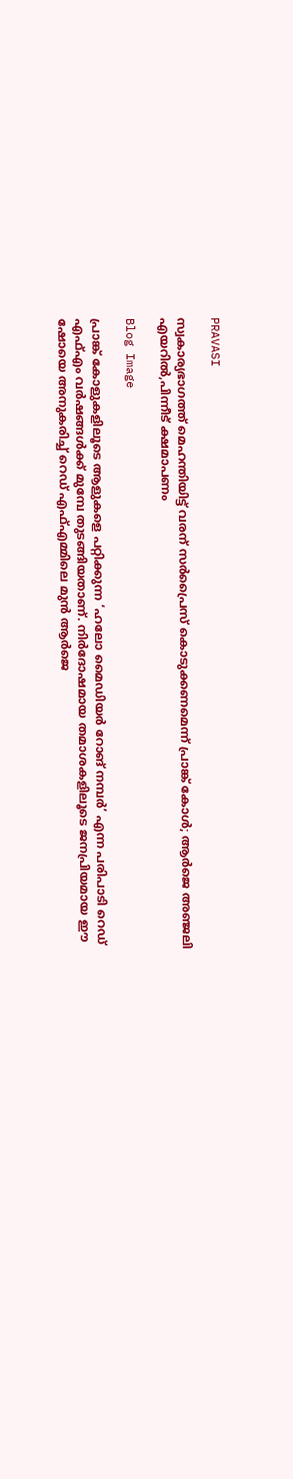PRAVASI

സ്വകാര്യഭാഗത്ത് മെഹന്തിയിട്ട് വരന് സര്‍പ്രൈസ് കൊടുക്കണമെന്ന് പ്രാങ്ക് കോള്‍; ആര്‍ജെ അഞ്ജലി എയറില്‍,പിന്നീട് ക്ഷമാപണം

Blog Image

പ്രാങ്ക് കോളുകളിലൂടെ ആളുകളെ പറ്റിക്കുന്ന ‘ഹലോ മൈഡിയർ റോങ് നമ്പർ’ എന്ന പരിപാടി റെഡ് എഫ്എം വർഷങ്ങൾക്ക് മുമ്പേ തുടങ്ങിയതാണ്. നിർദോഷമായ തമാശകളിലൂടെ ജനപ്രിയമായ ഈ ഷോയെ അനുകരിച്ച് റെഡ് എഫ്എമ്മിലെ മുൻ ആര്‍ജെ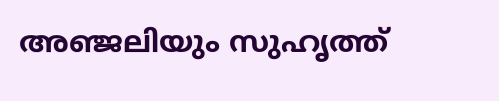അഞ്ജലിയും സുഹൃത്ത്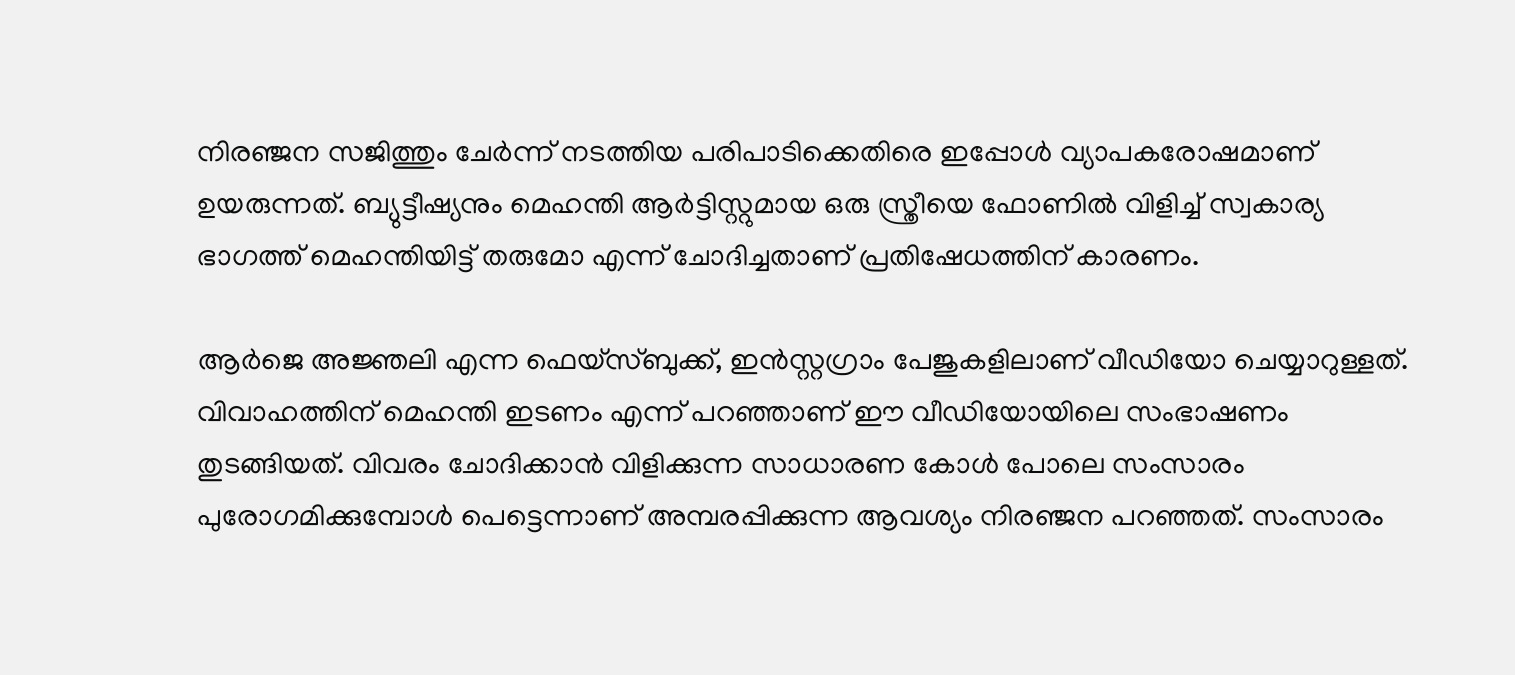നിരഞ്ജന സജിത്തും ചേർന്ന് നടത്തിയ പരിപാടിക്കെതിരെ ഇപ്പോൾ വ്യാപകരോഷമാണ് ഉയരുന്നത്. ബ്യുട്ടീഷ്യനും മെഹന്തി ആർട്ടിസ്റ്റുമായ ഒരു സ്ത്രീയെ ഫോണിൽ വിളിച്ച് സ്വകാര്യ ഭാഗത്ത് മെഹന്തിയിട്ട് തരുമോ എന്ന് ചോദിച്ചതാണ് പ്രതിഷേധത്തിന് കാരണം.

ആര്‍ജെ അജ്ഞലി എന്ന ഫെയ്‌സ്ബുക്ക്, ഇന്‍സ്റ്റഗ്രാം പേജുകളിലാണ് വീഡിയോ ചെയ്യാറുള്ളത്. വിവാഹത്തിന് മെഹന്തി ഇടണം എന്ന് പറഞ്ഞാണ് ഈ വീഡിയോയിലെ സംഭാഷണം തുടങ്ങിയത്. വിവരം ചോദിക്കാൻ വിളിക്കുന്ന സാധാരണ കോൾ പോലെ സംസാരം പുരോഗമിക്കുമ്പോൾ പെട്ടെന്നാണ് അമ്പരപ്പിക്കുന്ന ആവശ്യം നിരഞ്ജന പറഞ്ഞത്. സംസാരം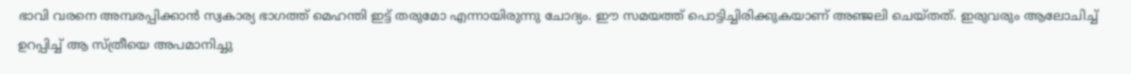ഭാവി വരനെ അമ്പരപ്പിക്കാൻ സ്വകാര്യ ഭാഗത്ത് മെഹന്തി ഇട്ട് തരുമോ എന്നായിരുന്നു ചോദ്യം. ഈ സമയത്ത് പൊട്ടിച്ചിരിക്കുകയാണ് അഞ്ജലി ചെയ്തത്. ഇരുവരും ആലോചിച്ച് ഉറപ്പിച്ച് ആ സ്ത്രീയെ അപമാനിച്ചു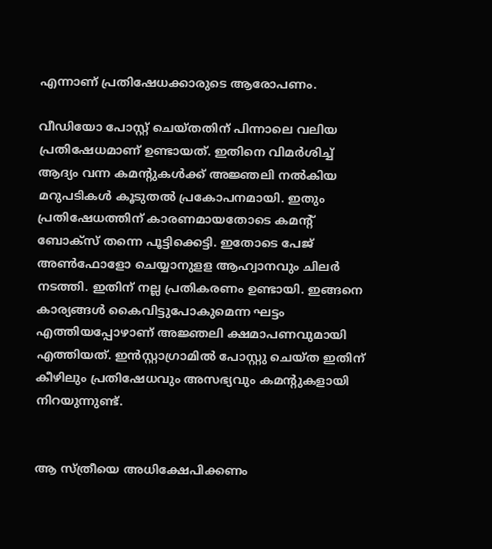എന്നാണ് പ്രതിഷേധക്കാരുടെ ആരോപണം.

വീഡിയോ പോസ്റ്റ് ചെയ്തതിന് പിന്നാലെ വലിയ പ്രതിഷേധമാണ് ഉണ്ടായത്. ഇതിനെ വിമര്‍ശിച്ച് ആദ്യം വന്ന കമന്റുകള്‍ക്ക് അജ്ഞലി നല്‍കിയ മറുപടികൾ കൂടുതൽ പ്രകോപനമായി. ഇതും പ്രതിഷേധത്തിന് കാരണമായതോടെ കമന്റ് ബോക്‌സ് തന്നെ പൂട്ടിക്കെട്ടി. ഇതോടെ പേജ് അണ്‍ഫോളോ ചെയ്യാനുളള ആഹ്വാനവും ചിലർ നടത്തി. ഇതിന് നല്ല പ്രതികരണം ഉണ്ടായി. ഇങ്ങനെ കാര്യങ്ങൾ കൈവിട്ടുപോകുമെന്ന ഘട്ടം എത്തിയപ്പോഴാണ് അജ്ഞലി ക്ഷമാപണവുമായി എത്തിയത്. ഇൻസ്റ്റാഗ്രാമിൽ പോസ്റ്റു ചെയ്ത ഇതിന് കീഴിലും പ്രതിഷേധവും അസഭ്യവും കമൻ്റുകളായി നിറയുന്നുണ്ട്.


ആ സ്ത്രീയെ അധിക്ഷേപിക്കണം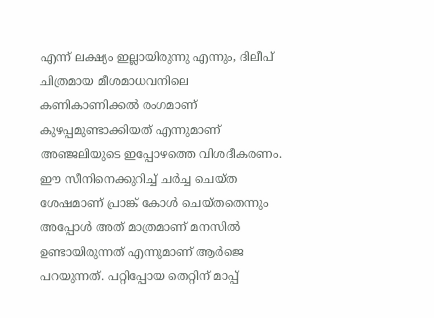എന്ന് ലക്ഷ്യം ഇല്ലായിരുന്നു എന്നും, ദിലീപ് ചിത്രമായ മീശമാധവനിലെ കണികാണിക്കല്‍ രംഗമാണ് കുഴപ്പമുണ്ടാക്കിയത് എന്നുമാണ് അഞ്ജലിയുടെ ഇപ്പോഴത്തെ വിശദീകരണം. ഈ സീനിനെക്കുറിച്ച് ചര്‍ച്ച ചെയ്ത ശേഷമാണ് പ്രാങ്ക് കോള്‍ ചെയ്തതെന്നും അപ്പോൾ അത് മാത്രമാണ് മനസില്‍ ഉണ്ടായിരുന്നത് എന്നുമാണ് ആർജെ പറയുന്നത്. പറ്റിപ്പോയ തെറ്റിന് മാപ്പ്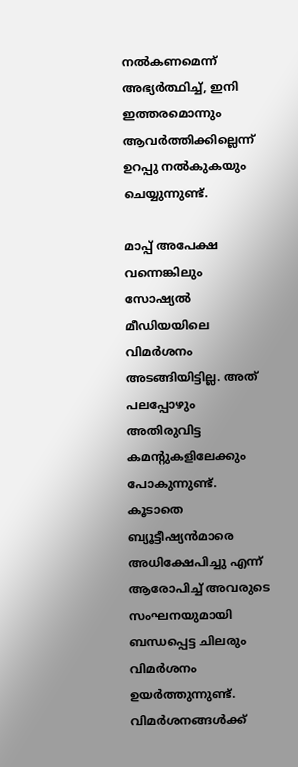നല്‍കണമെന്ന് അഭ്യർത്ഥിച്ച്, ഇനി ഇത്തരമൊന്നും ആവർത്തിക്കില്ലെന്ന് ഉറപ്പു നൽകുകയും ചെയ്യുന്നുണ്ട്.

മാപ്പ് അപേക്ഷ വന്നെങ്കിലും സോഷ്യല്‍ മീഡിയയിലെ വിമര്‍ശനം അടങ്ങിയിട്ടില്ല. അത് പലപ്പോഴും അതിരുവിട്ട കമന്റുകളിലേക്കും പോകുന്നുണ്ട്. കൂടാതെ ബ്യൂട്ടീഷ്യന്‍മാരെ അധിക്ഷേപിച്ചു എന്ന് ആരോപിച്ച് അവരുടെ സംഘനയുമായി ബന്ധപ്പെട്ട ചിലരും വിമര്‍ശനം ഉയര്‍ത്തുന്നുണ്ട്. വിമർശനങ്ങൾക്ക്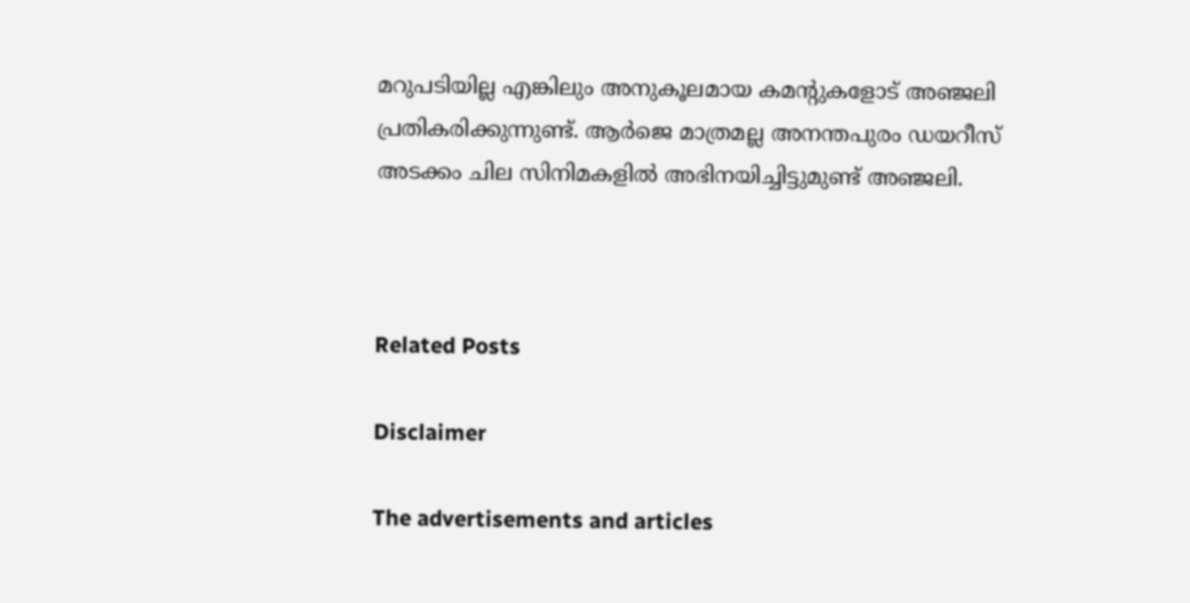മറുപടിയില്ല എങ്കിലും അനുകൂലമായ കമൻ്റുകളോട് അഞ്ജലി പ്രതികരിക്കുന്നുണ്ട്. ആർജെ മാത്രമല്ല അനന്തപുരം ഡയറീസ് അടക്കം ചില സിനിമകളിൽ അഭിനയിച്ചിട്ടുമുണ്ട് അഞ്ജലി.



Related Posts

Disclaimer

The advertisements and articles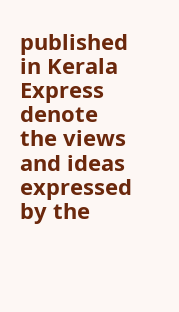published in Kerala Express denote the views and ideas expressed by the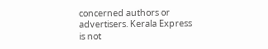concerned authors or advertisers. Kerala Express is not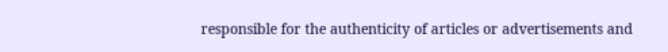responsible for the authenticity of articles or advertisements and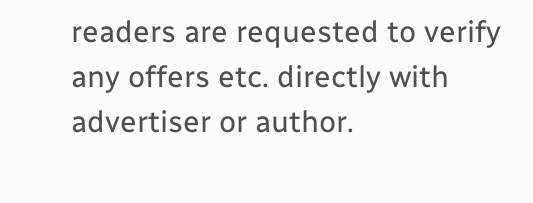readers are requested to verify any offers etc. directly with advertiser or author.